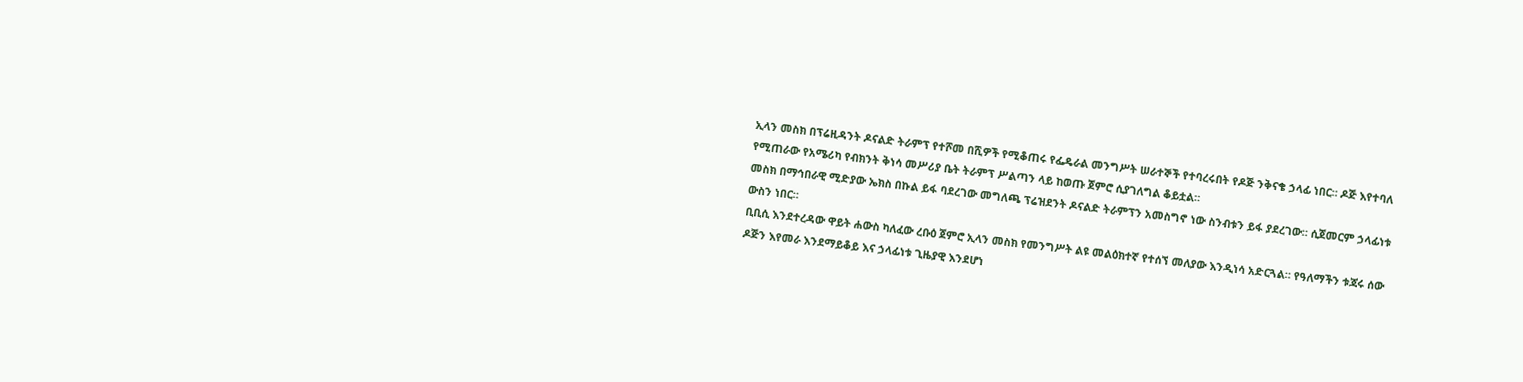ኢላን መስክ በፕሬዚዳንት ዶናልድ ትራምፕ የተሾመ በሺዎች የሚቆጠሩ የፌዴራል መንግሥት ሠራተኞች የተባረሩበት የዶጅ ንቅናቄ ኃላፊ ነበር። ዶጅ እየተባለ የሚጠራው የአሜሪካ የብክንት ቅነሳ መሥሪያ ቤት ትራምፕ ሥልጣን ላይ ከወጡ ጀምሮ ሲያገለግል ቆይቷል።
መስክ በማኅበራዊ ሚድያው ኤክስ በኩል ይፋ ባደረገው መግለጫ ፕሬዝደንት ዶናልድ ትራምፕን አመስግኖ ነው ስንብቱን ይፋ ያደረገው። ሲጀመርም ኃላፊነቱ ውስን ነበር።
ቢቢሲ እንደተረዳው ዋይት ሐውስ ካለፈው ረቡዕ ጀምሮ ኢላን መስክ የመንግሥት ልዩ መልዕክተኛ የተሰኘ መለያው እንዲነሳ አድርጓል። የዓለማችን ቱጃሩ ሰው ዶጅን እየመራ እንደማይቆይ እና ኃላፊነቱ ጊዜያዊ እንደሆነ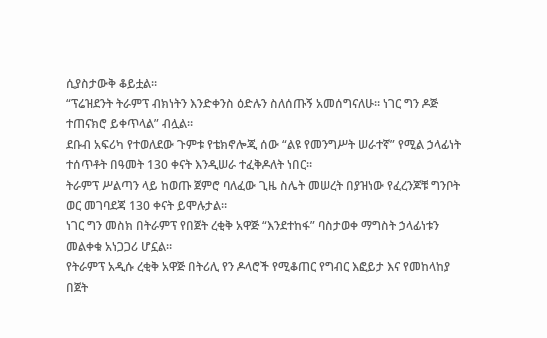ሲያስታውቅ ቆይቷል።
“ፕሬዝደንት ትራምፕ ብክነትን እንድቀንስ ዕድሉን ስለሰጡኝ አመሰግናለሁ። ነገር ግን ዶጅ ተጠናክሮ ይቀጥላል” ብሏል።
ደቡብ አፍሪካ የተወለደው ጉምቱ የቴክኖሎጂ ሰው “ልዩ የመንግሥት ሠራተኛ” የሚል ኃላፊነት ተሰጥቶት በዓመት 130 ቀናት እንዲሠራ ተፈቅዶለት ነበር።
ትራምፕ ሥልጣን ላይ ከወጡ ጀምሮ ባለፈው ጊዜ ስሌት መሠረት በያዝነው የፈረንጆቹ ግንቦት ወር መገባደጃ 130 ቀናት ይሞሉታል።
ነገር ግን መስክ በትራምፕ የበጀት ረቂቅ አዋጅ “እንደተከፋ” ባስታወቀ ማግስት ኃላፊነቱን መልቀቁ አነጋጋሪ ሆኗል።
የትራምፕ አዲሱ ረቂቅ አዋጅ በትሪሊ የን ዶላሮች የሚቆጠር የግብር እፎይታ እና የመከላከያ በጀት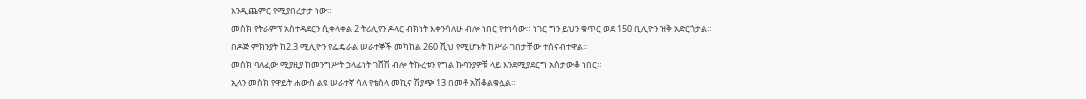እንዲጨምር የሚያበረታታ ነው።
መስክ የትራምፕ አስተዳደርን ሲቀላቀል 2 ትሪሊየን ዶላር ብክነት እቀንሳለሁ ብሎ ነበር የተነሳው። ነገር ግን ይህን ቁጥር ወደ 150 ቢሊዮን ዝቅ አድርጎታል።
በዶጅ ምክንያት ከ2.3 ሚሊዮን የፌዴራል ሠራተኞች መካከል 260 ሺህ የሚሆኑት ከሥራ ገበታቸው ተሰናብተዋል።
መስክ ባለፈው ሚያዚያ ከመንግሥት ኃላፊነት ገሸሽ ብሎ ትኩረቱን የግል ኩባንያዎቹ ላይ እንደሚያደርግ አስታውቆ ነበር።
ኢላን መስክ የዋይት ሐውስ ልዩ ሠራተኛ ሳለ የቴስላ መኪና ሽያጭ 13 በመቶ አሽቆልቁሏል።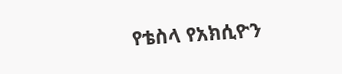የቴስላ የአክሲዮን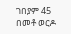ገበያም 45 በመቶ ወርዶ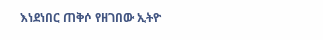እነደነበር ጠቅሶ የዘገበው ኢትዮ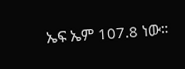ኤፍ ኤም 107.8 ነው።